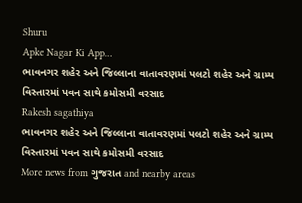Shuru
Apke Nagar Ki App…
ભાવનગર શહેર અને જિલ્લાના વાતાવરણમાં પલટો શહેર અને ગ્રામ્ય વિસ્તારમાં પવન સાથે કમોસમી વરસાદ
Rakesh sagathiya
ભાવનગર શહેર અને જિલ્લાના વાતાવરણમાં પલટો શહેર અને ગ્રામ્ય વિસ્તારમાં પવન સાથે કમોસમી વરસાદ
More news from ગુજરાત and nearby areas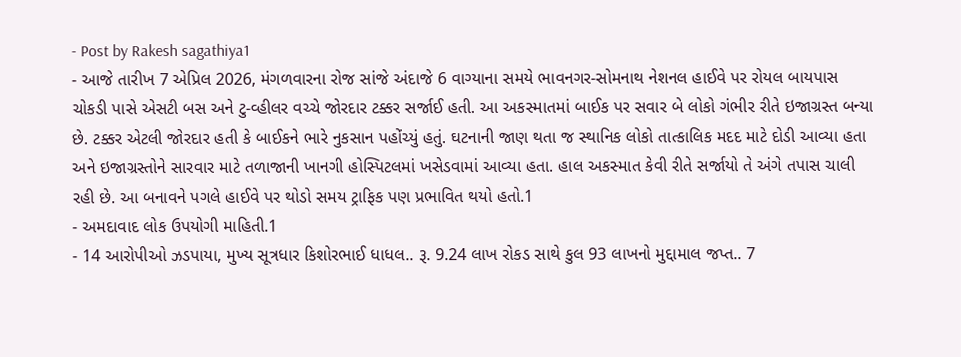- Post by Rakesh sagathiya1
- આજે તારીખ 7 એપ્રિલ 2026, મંગળવારના રોજ સાંજે અંદાજે 6 વાગ્યાના સમયે ભાવનગર-સોમનાથ નેશનલ હાઈવે પર રોયલ બાયપાસ ચોકડી પાસે એસટી બસ અને ટુ-વ્હીલર વચ્ચે જોરદાર ટક્કર સર્જાઈ હતી. આ અકસ્માતમાં બાઈક પર સવાર બે લોકો ગંભીર રીતે ઇજાગ્રસ્ત બન્યા છે. ટક્કર એટલી જોરદાર હતી કે બાઈકને ભારે નુકસાન પહોંચ્યું હતું. ઘટનાની જાણ થતા જ સ્થાનિક લોકો તાત્કાલિક મદદ માટે દોડી આવ્યા હતા અને ઇજાગ્રસ્તોને સારવાર માટે તળાજાની ખાનગી હોસ્પિટલમાં ખસેડવામાં આવ્યા હતા. હાલ અકસ્માત કેવી રીતે સર્જાયો તે અંગે તપાસ ચાલી રહી છે. આ બનાવને પગલે હાઈવે પર થોડો સમય ટ્રાફિક પણ પ્રભાવિત થયો હતો.1
- અમદાવાદ લોક ઉપયોગી માહિતી.1
- 14 આરોપીઓ ઝડપાયા, મુખ્ય સૂત્રધાર કિશોરભાઈ ધાધલ.. રૂ. 9.24 લાખ રોકડ સાથે કુલ 93 લાખનો મુદ્દામાલ જપ્ત.. 7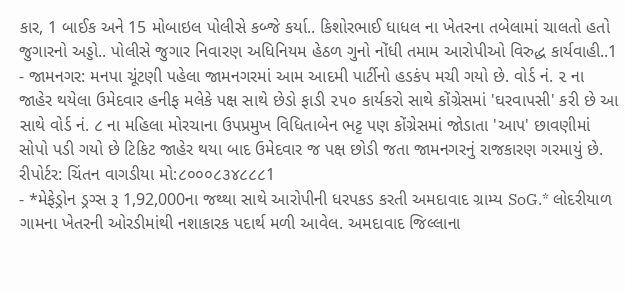કાર, 1 બાઈક અને 15 મોબાઇલ પોલીસે કબ્જે કર્યા.. કિશોરભાઈ ધાધલ ના ખેતરના તબેલામાં ચાલતો હતો જુગારનો અડ્ડો.. પોલીસે જુગાર નિવારણ અધિનિયમ હેઠળ ગુનો નોંધી તમામ આરોપીઓ વિરુદ્ધ કાર્યવાહી..1
- જામનગર: મનપા ચૂંટણી પહેલા જામનગરમાં આમ આદમી પાર્ટીનો હડકંપ મચી ગયો છે. વોર્ડ નં. ૨ ના જાહેર થયેલા ઉમેદવાર હનીફ મલેકે પક્ષ સાથે છેડો ફાડી ૨૫૦ કાર્યકરો સાથે કોંગ્રેસમાં 'ઘરવાપસી' કરી છે આ સાથે વોર્ડ નં. ૮ ના મહિલા મોરચાના ઉપપ્રમુખ વિધિતાબેન ભટ્ટ પણ કોંગ્રેસમાં જોડાતા 'આપ' છાવણીમાં સોપો પડી ગયો છે ટિકિટ જાહેર થયા બાદ ઉમેદવાર જ પક્ષ છોડી જતા જામનગરનું રાજકારણ ગરમાયું છે. રીપોર્ટર: ચિંતન વાગડીયા મો:૮૦૦૦૮૩૪૮૮૮1
- *મેફેડ્રોન ડ્રગ્સ રૂ 1,92,000ના જથ્થા સાથે આરોપીની ધરપકડ કરતી અમદાવાદ ગ્રામ્ય SoG.* લોદરીયાળ ગામના ખેતરની ઓરડીમાંથી નશાકારક પદાર્થ મળી આવેલ. અમદાવાદ જિલ્લાના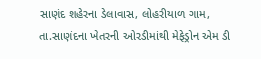સાણંદ શહેરના ડેલાવાસ, લોહરીયાળ ગામ, તા.સાણંદના ખેતરની ઓરડીમાંથી મેફેડ્રોન એમ ડી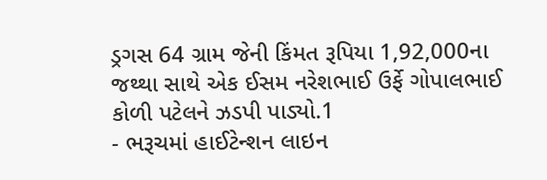ડ્રગસ 64 ગ્રામ જેની કિંમત રૂપિયા 1,92,000ના જથ્થા સાથે એક ઈસમ નરેશભાઈ ઉર્ફે ગોપાલભાઈ કોળી પટેલને ઝડપી પાડ્યો.1
- ભરૂચમાં હાઈટેન્શન લાઇન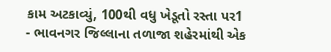કામ અટકાવ્યું, 100થી વધુ ખેડૂતો રસ્તા પર1
- ભાવનગર જિલ્લાના તળાજા શહેરમાંથી એક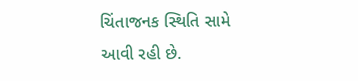ચિંતાજનક સ્થિતિ સામે આવી રહી છે.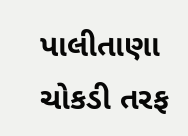પાલીતાણા ચોકડી તરફ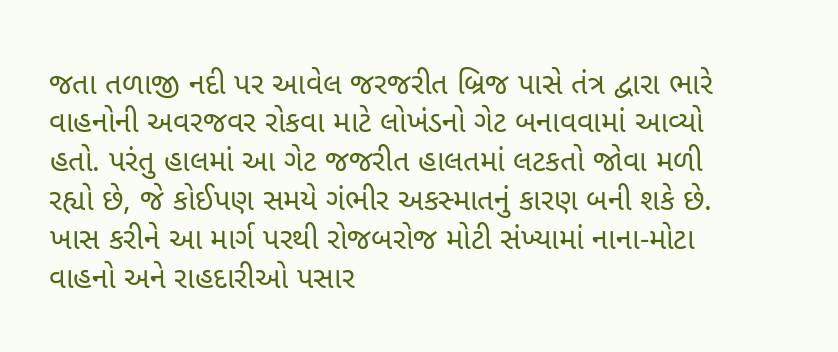જતા તળાજી નદી પર આવેલ જરજરીત બ્રિજ પાસે તંત્ર દ્વારા ભારે વાહનોની અવરજવર રોકવા માટે લોખંડનો ગેટ બનાવવામાં આવ્યો હતો. પરંતુ હાલમાં આ ગેટ જજરીત હાલતમાં લટકતો જોવા મળી રહ્યો છે, જે કોઈપણ સમયે ગંભીર અકસ્માતનું કારણ બની શકે છે. ખાસ કરીને આ માર્ગ પરથી રોજબરોજ મોટી સંખ્યામાં નાના-મોટા વાહનો અને રાહદારીઓ પસાર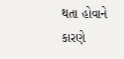થતા હોવાને કારણે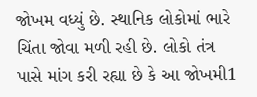જોખમ વધ્યું છે. સ્થાનિક લોકોમાં ભારે ચિંતા જોવા મળી રહી છે. લોકો તંત્ર પાસે માંગ કરી રહ્યા છે કે આ જોખમી1